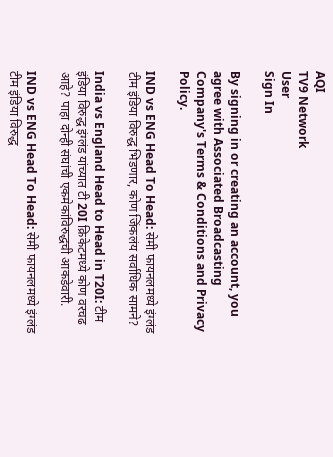AQI
TV9 Network
User
Sign In

By signing in or creating an account, you agree with Associated Broadcasting Company's Terms & Conditions and Privacy Policy.

IND vs ENG Head To Head: सेमी फायनलमध्ये इंग्लंड टीम इंडिया विरुद्ध भिडणार, कोण जिंकलंय सर्वाधिक सामने?

India vs England Head to Head in T20I: टीम इंडिया विरुद्ध इंग्लंड यांच्यात टी 20I क्रिकेटमध्ये कोण वरचढ आहे? पाहा दोन्ही संघांची एकमेकांविरुद्धची आकडेवारी.

IND vs ENG Head To Head: सेमी फायनलमध्ये इंग्लंड टीम इंडिया विरुद्ध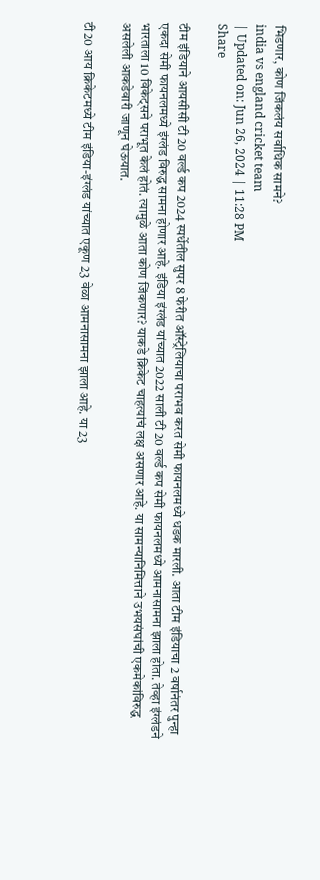भिडणार, कोण जिंकलंय सर्वाधिक सामने?
india vs england cricket team
| Updated on: Jun 26, 2024 | 11:28 PM
Share

टीम इंडियाने आयसीसी टी 20 वर्ल्ड कप 2024 स्पर्धेतील सुपर 8 फेरीत ऑस्ट्रेलियाचा पराभव करत सेमी फायनलमध्ये धडक मारली. आता टीम इंडियाचा 2 वर्षानंतर पुन्हा एकदा सेमी फायनलमध्ये इंग्लंड विरुद्ध सामना होणार आहे. इंडिया इंग्लंड यांच्यात 2022 साली टी 20 वर्ल्ड कप सेमी फायनलमध्ये आमनासामना झाला होता. तेव्हा इंग्लंडने भारताला 10 विकेट्सने पराभूत केलं होतं. त्यामुळे आता कोण जिंकणार? याकडे क्रिकेट चाहत्यांचं लक्ष असणार आहे. या सामन्यानिमित्ताने उभयसंघांची एकमेकांविरुद्ध असलेली आकडेवारी जाणून घेऊयात.

टी20 आय क्रिकेटमध्ये टीम इंडिया-इंग्लंड यांच्यात एकूण 23 वेळा आमनासामना झाला आहे. या 23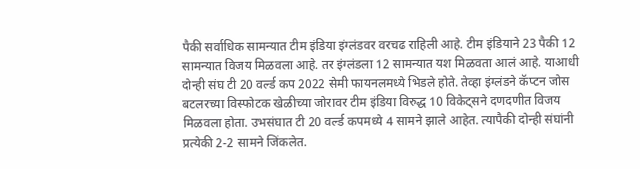पैकी सर्वाधिक सामन्यात टीम इंडिया इंग्लंडवर वरचढ राहिली आहे. टीम इंडियाने 23 पैकी 12 सामन्यात विजय मिळवला आहे. तर इंग्लंडला 12 सामन्यात यश मिळवता आलं आहे. याआधी दोन्ही संघ टी 20 वर्ल्ड कप 2022 सेमी फायनलमध्ये भिडले होते. तेव्हा इंग्लंडने कॅप्टन जोस बटलरच्या विस्फोटक खेळीच्या जोरावर टीम इंडिया विरुद्ध 10 विकेट्सने दणदणीत विजय मिळवला होता. उभसंघात टी 20 वर्ल्ड कपमध्ये 4 सामने झाले आहेत. त्यापैकी दोन्ही संघांनी प्रत्येकी 2-2 सामने जिंकलेत.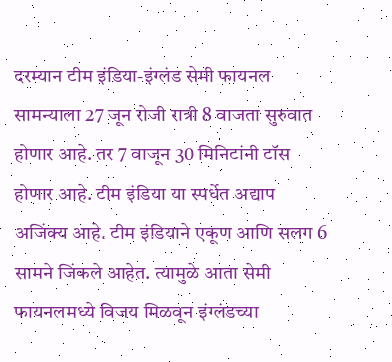दरम्यान टीम इंडिया-इंग्लंड सेमी फायनल सामन्याला 27 जून रोजी रात्री 8 वाजता सुरुवात होणार आहे. तर 7 वाजून 30 मिनिटांनी टॉस होणार आहे. टीम इंडिया या स्पर्धेत अद्याप अजिंक्य आहे. टीम इंडियाने एकूण आणि सलग 6 सामने जिंकले आहेत. त्यामुळे आता सेमी फायनलमध्ये विजय मिळवून इंग्लंडच्या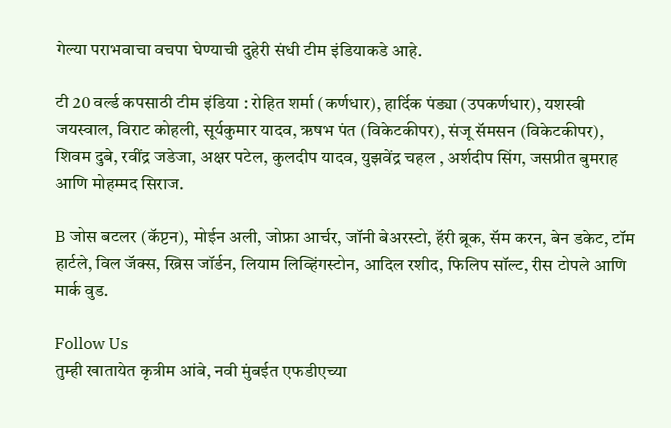गेल्या पराभवाचा वचपा घेण्याची दुहेरी संधी टीम इंडियाकडे आहे.

टी 20 वर्ल्ड कपसाठी टीम इंडिया : रोहित शर्मा (कर्णधार), हार्दिक पंड्या (उपकर्णधार), यशस्वी जयस्वाल, विराट कोहली, सूर्यकुमार यादव, ऋषभ पंत (विकेटकीपर), संजू सॅमसन (विकेटकीपर), शिवम दुबे, रवींद्र जडेजा, अक्षर पटेल, कुलदीप यादव, युझवेंद्र चहल , अर्शदीप सिंग, जसप्रीत बुमराह आणि मोहम्मद सिराज.

B जोस बटलर (कॅप्टन), मोईन अली, जोफ्रा आर्चर, जॉनी बेअरस्टो, हॅरी ब्रूक, सॅम करन, बेन डकेट, टॉम हार्टले, विल जॅक्स, ख्रिस जॉर्डन, लियाम लिव्हिंगस्टोन, आदिल रशीद, फिलिप सॉल्ट, रीस टोपले आणि मार्क वुड.

Follow Us
तुम्ही खातायेत कृत्रीम आंबे, नवी मुंबईत एफडीएच्या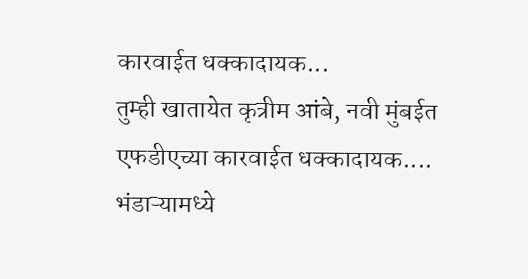कारवाईत धक्कादायक...
तुम्ही खातायेत कृत्रीम आंबे, नवी मुंबईत एफडीएच्या कारवाईत धक्कादायक....
भंडाऱ्यामध्ये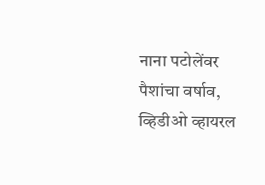नाना पटोलेंवर पैशांचा वर्षाव, व्हिडीओ व्हायरल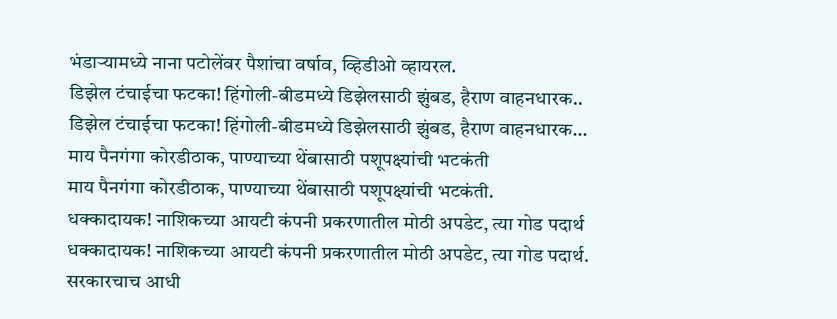भंडाऱ्यामध्ये नाना पटोलेंवर पैशांचा वर्षाव, व्हिडीओ व्हायरल.
डिझेल टंचाईचा फटका! हिंगोली-बीडमध्ये डिझेलसाठी झुंबड, हैराण वाहनधारक..
डिझेल टंचाईचा फटका! हिंगोली-बीडमध्ये डिझेलसाठी झुंबड, हैराण वाहनधारक...
माय पैनगंगा कोरडीठाक, पाण्याच्या थेंबासाठी पशूपक्ष्यांची भटकंती
माय पैनगंगा कोरडीठाक, पाण्याच्या थेंबासाठी पशूपक्ष्यांची भटकंती.
धक्कादायक! नाशिकच्या आयटी कंपनी प्रकरणातील मोठी अपडेट, त्या गोड पदार्थ
धक्कादायक! नाशिकच्या आयटी कंपनी प्रकरणातील मोठी अपडेट, त्या गोड पदार्थ.
सरकारचाच आधी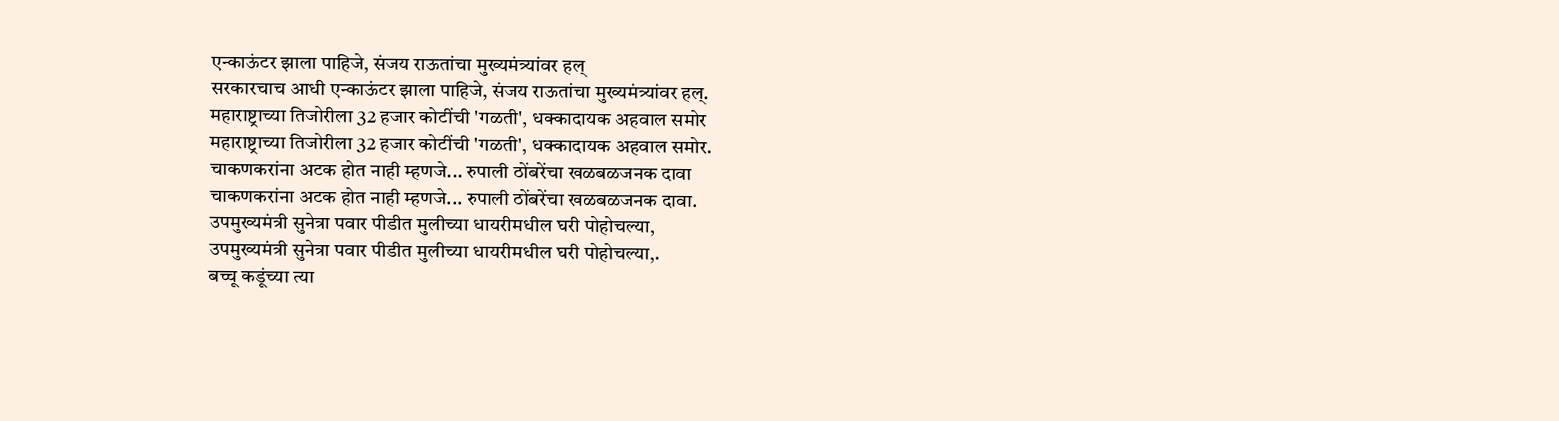एन्काऊंटर झाला पाहिजे, संजय राऊतांचा मुख्यमंत्र्यांवर हल्
सरकारचाच आधी एन्काऊंटर झाला पाहिजे, संजय राऊतांचा मुख्यमंत्र्यांवर हल्.
महाराष्ट्राच्या तिजोरीला 32 हजार कोटींची 'गळती', धक्कादायक अहवाल समोर
महाराष्ट्राच्या तिजोरीला 32 हजार कोटींची 'गळती', धक्कादायक अहवाल समोर.
चाकणकरांना अटक होत नाही म्हणजे... रुपाली ठोंबरेंचा खळबळजनक दावा
चाकणकरांना अटक होत नाही म्हणजे... रुपाली ठोंबरेंचा खळबळजनक दावा.
उपमुख्यमंत्री सुनेत्रा पवार पीडीत मुलीच्या धायरीमधील घरी पोहोचल्या,
उपमुख्यमंत्री सुनेत्रा पवार पीडीत मुलीच्या धायरीमधील घरी पोहोचल्या,.
बच्चू कडूंच्या त्या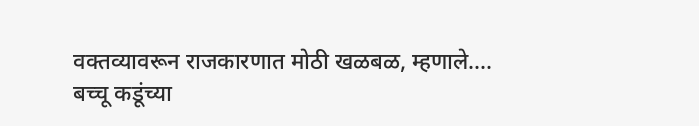वक्तव्यावरून राजकारणात मोठी खळबळ, म्हणाले....
बच्चू कडूंच्या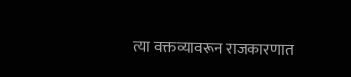त्या वक्तव्यावरून राजकारणात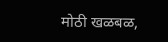मोठी खळबळ,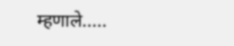म्हणाले.....